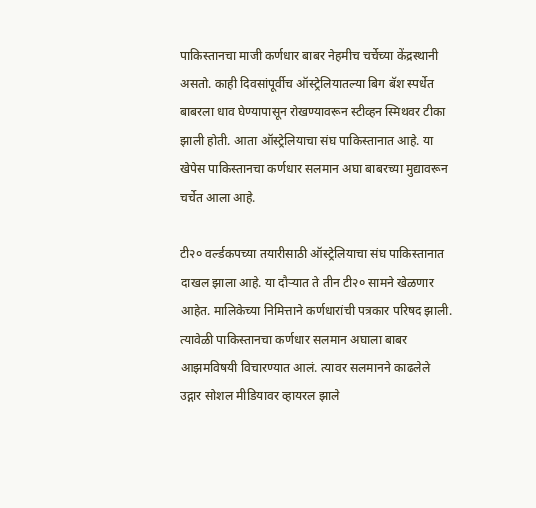पाकिस्तानचा माजी कर्णधार बाबर नेहमीच चर्चेच्या केंद्रस्थानी असतो. काही दिवसांपूर्वीच ऑस्ट्रेलियातल्या बिग बॅश स्पर्धेत बाबरला धाव घेण्यापासून रोखण्यावरून स्टीव्हन स्मिथवर टीका झाली होती. आता ऑस्ट्रेलियाचा संघ पाकिस्तानात आहे. या खेपेस पाकिस्तानचा कर्णधार सलमान अघा बाबरच्या मुद्यावरून चर्चेत आला आहे.

टी२० वर्ल्डकपच्या तयारीसाठी ऑस्ट्रेलियाचा संघ पाकिस्तानात दाखल झाला आहे. या दौऱ्यात ते तीन टी२० सामने खेळणार आहेत. मालिकेच्या निमित्ताने कर्णधारांची पत्रकार परिषद झाली. त्यावेळी पाकिस्तानचा कर्णधार सलमान अघाला बाबर आझमविषयी विचारण्यात आलं. त्यावर सलमानने काढलेले उद्गार सोशल मीडियावर व्हायरल झाले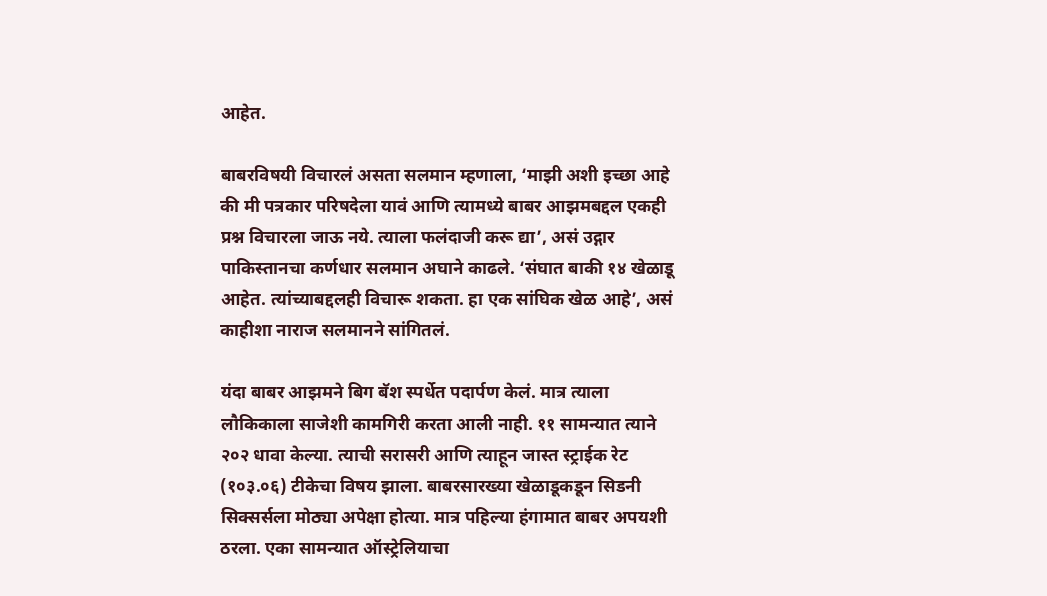आहेत.

बाबरविषयी विचारलं असता सलमान म्हणाला, ‘माझी अशी इच्छा आहे की मी पत्रकार परिषदेला यावं आणि त्यामध्ये बाबर आझमबद्दल एकही प्रश्न विचारला जाऊ नये. त्याला फलंदाजी करू द्या’, असं उद्गार पाकिस्तानचा कर्णधार सलमान अघाने काढले. ‘संघात बाकी १४ खेळाडू आहेत. त्यांच्याबद्दलही विचारू शकता. हा एक सांघिक खेळ आहे’, असं काहीशा नाराज सलमानने सांगितलं.

यंदा बाबर आझमने बिग बॅश स्पर्धेत पदार्पण केलं. मात्र त्याला लौकिकाला साजेशी कामगिरी करता आली नाही. ११ सामन्यात त्याने २०२ धावा केल्या. त्याची सरासरी आणि त्याहून जास्त स्ट्राईक रेट (१०३.०६) टीकेचा विषय झाला. बाबरसारख्या खेळाडूकडून सिडनी सिक्सर्सला मोठ्या अपेक्षा होत्या. मात्र पहिल्या हंगामात बाबर अपयशी ठरला. एका सामन्यात ऑस्ट्रेलियाचा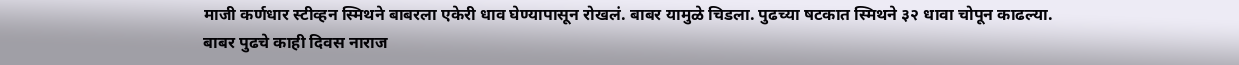माजी कर्णधार स्टीव्हन स्मिथने बाबरला एकेरी धाव घेण्यापासून रोखलं. बाबर यामुळे चिडला. पुढच्या षटकात स्मिथने ३२ धावा चोपून काढल्या. बाबर पुढचे काही दिवस नाराज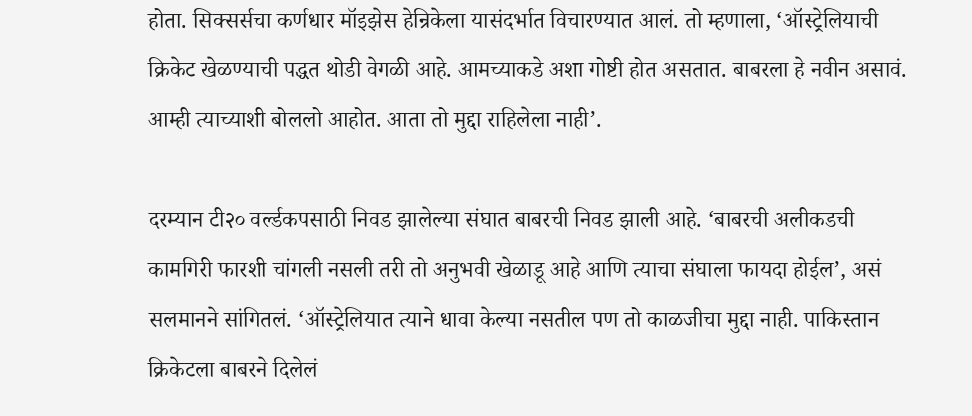होता. सिक्सर्सचा कर्णधार मॉइझेस हेन्रिकेला यासंदर्भात विचारण्यात आलं. तो म्हणाला, ‘ऑस्ट्रेलियाची क्रिकेट खेळण्याची पद्धत थोडी वेगळी आहे. आमच्याकडे अशा गोष्टी होत असतात. बाबरला हे नवीन असावं. आम्ही त्याच्याशी बोललो आहोत. आता तो मुद्दा राहिलेला नाही’.

दरम्यान टी२० वर्ल्डकपसाठी निवड झालेल्या संघात बाबरची निवड झाली आहे. ‘बाबरची अलीकडची कामगिरी फारशी चांगली नसली तरी तो अनुभवी खेळाडू आहे आणि त्याचा संघाला फायदा होईल’, असं सलमानने सांगितलं. ‘ऑस्ट्रेलियात त्याने धावा केल्या नसतील पण तो काळजीचा मुद्दा नाही. पाकिस्तान क्रिकेटला बाबरने दिलेलं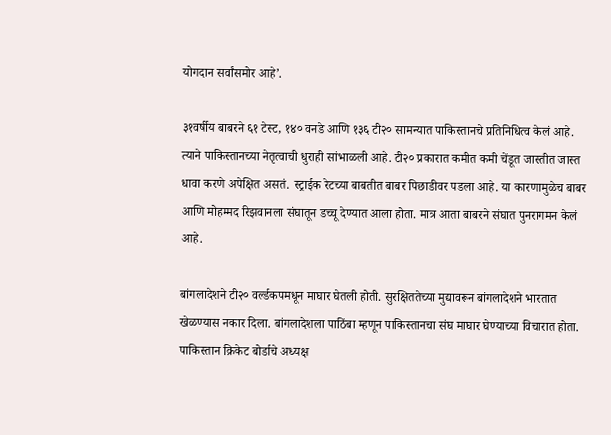योगदान सर्वांसमोर आहे’.

३१वर्षीय बाबरने ६१ टेस्ट, १४० वनडे आणि १३६ टी२० सामन्यात पाकिस्तानचे प्रतिनिधित्व केलं आहे. त्याने पाकिस्तानच्या नेतृत्वाची धुराही सांभाळली आहे. टी२० प्रकारात कमीत कमी चेंडूत जास्तीत जास्त धावा करणे अपेक्षित असतं. स्ट्राईक रेटच्या बाबतीत बाबर पिछाडीवर पडला आहे. या कारणामुळेच बाबर आणि मोहम्मद रिझवानला संघातून डच्चू देण्यात आला होता. मात्र आता बाबरने संघात पुनरागमन केलं आहे.

बांगलादेशने टी२० वर्ल्डकपमधून माघार घेतली होती. सुरक्षिततेच्या मुद्यावरून बांगलादेशने भारतात खेळण्यास नकार दिला. बांगलादेशला पाठिंबा म्हणून पाकिस्तानचा संघ माघार घेण्याच्या विचारात होता. पाकिस्तान क्रिकेट बोर्डाचे अध्यक्ष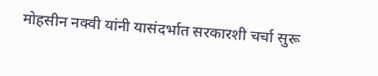मोहसीन नक्वी यांनी यासंदर्भात सरकारशी चर्चा सुरू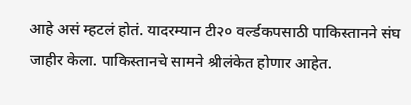आहे असं म्हटलं होतं. यादरम्यान टी२० वर्ल्डकपसाठी पाकिस्तानने संघ जाहीर केला. पाकिस्तानचे सामने श्रीलंकेत होणार आहेत.